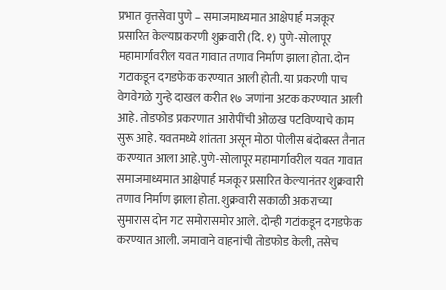प्रभात वृत्तसेवा पुणे – समाजमाध्यमात आक्षेपार्ह मजकूर प्रसारित केल्याप्रकरणी शुक्रवारी (दि. १) पुणे-सोलापूर महामार्गावरील यवत गावात तणाव निर्माण झाला होता. दोन गटाकडून दगडफेक करण्यात आली होती. या प्रकरणी पाच वेगवेगळे गुन्हे दाखल करीत १७ जणांना अटक करण्यात आली आहे. तोडफोड प्रकरणात आरोपींची ओळख पटविण्याचे काम सुरू आहे. यवतमध्ये शांतता असून मोठा पोलीस बंदोबस्त तैनात करण्यात आला आहे.पुणे-सोलापूर महामार्गावरील यवत गावात समाजमाध्यमात आक्षेपार्ह मजकूर प्रसारित केल्यानंतर शुक्रवारी तणाव निर्माण झाला होता. शुक्रवारी सकाळी अकराच्या सुमारास दोन गट समोरासमोर आले. दोन्ही गटांकडून दगडफेक करण्यात आली. जमावाने वाहनांची तोडफोड केली, तसेच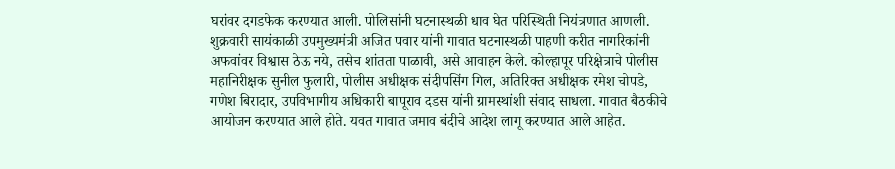घरांवर दगडफेक करण्यात आली. पोलिसांनी घटनास्थळी धाव घेत परिस्थिती नियंत्रणात आणली. शुक्रवारी सायंकाळी उपमुख्यमंत्री अजित पवार यांनी गावात घटनास्थळी पाहणी करीत नागरिकांनी अफवांवर विश्वास ठेऊ नये, तसेच शांतता पाळावी, असे आवाहन केले. कोल्हापूर परिक्षेत्राचे पोलीस महानिरीक्षक सुनील फुलारी, पोलीस अधीक्षक संदीपसिंग गिल, अतिरिक्त अधीक्षक रमेश चोपडे, गणेश बिरादार, उपविभागीय अधिकारी बापूराव दडस यांनी ग्रामस्थांशी संवाद साधला. गावात बैठकीचे आयोजन करण्यात आले होते. यवत गावात जमाव बंदीचे आदेश लागू करण्यात आले आहेत.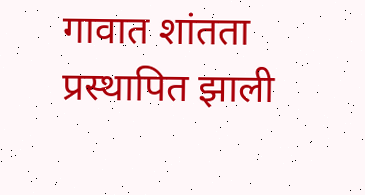गावात शांतता प्रस्थापित झाली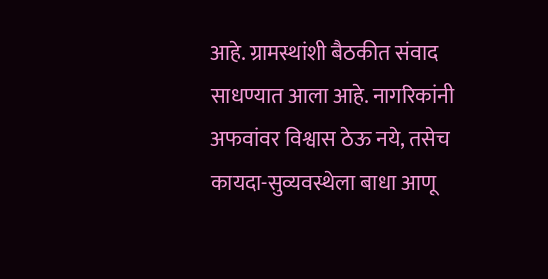आहे. ग्रामस्थांशी बैठकीत संवाद साधण्यात आला आहे. नागरिकांनी अफवांवर विश्वास ठेऊ नये, तसेच कायदा-सुव्यवस्थेला बाधा आणू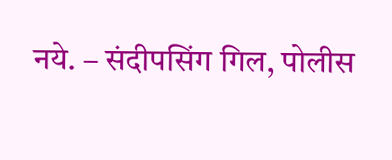नये. – संदीपसिंग गिल, पोलीस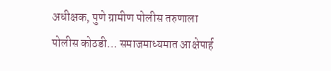अधीक्षक, पुणे ग्रामीण पोलीस तरुणाला पोलीस कोठडी… समाजमाध्यमात आक्षेपार्ह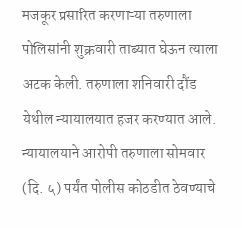मजकूर प्रसारित करणाऱ्या तरुणाला पोलिसांनी शुक्रवारी ताब्यात घेऊन त्याला अटक केली. तरुणाला शनिवारी दौंड येथील न्यायालयात हजर करण्यात आले. न्यायालयाने आरोपी तरुणाला सोमवार (दि. ५) पर्यंत पोलीस कोठडीत ठेवण्याचे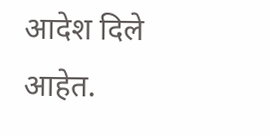आदेश दिले आहेत.